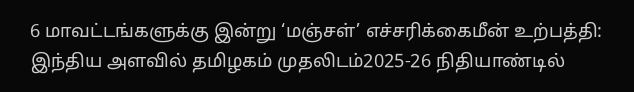6 மாவட்டங்களுக்கு இன்று ‘மஞ்சள்’ எச்சரிக்கைமீன் உற்பத்தி: இந்திய அளவில் தமிழகம் முதலிடம்2025-26 நிதியாண்டில்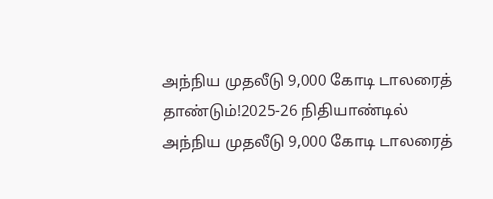அந்நிய முதலீடு 9,000 கோடி டாலரைத் தாண்டும்!2025-26 நிதியாண்டில் அந்நிய முதலீடு 9,000 கோடி டாலரைத்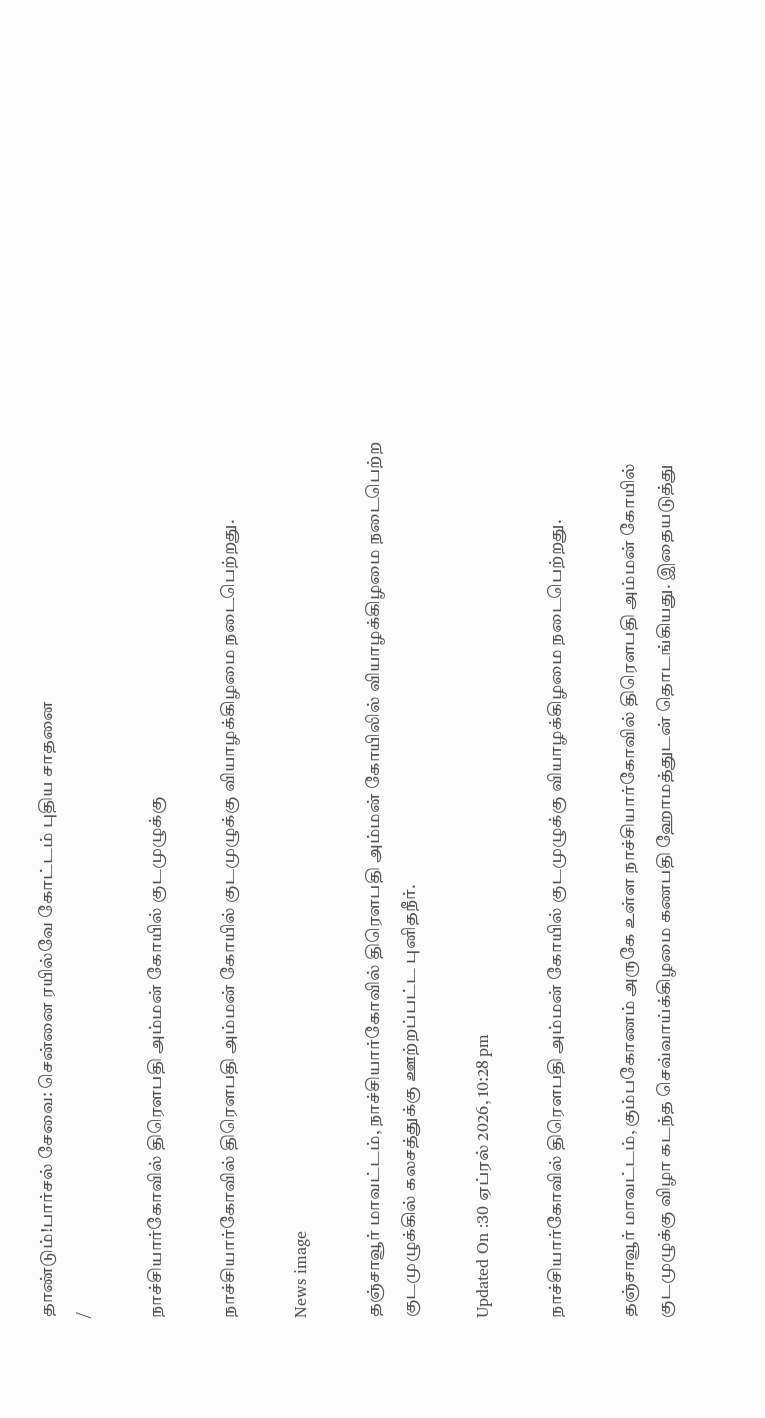தாண்டும்!பார்சல் சேவை: சென்னை ரயில்வே கோட்டம் புதிய சாதனை
/

நாச்சியார்கோவில் திரெளபதி அம்மன் கோயில் குடமுழுக்கு

நாச்சியார்கோவில் திரெளபதி அம்மன் கோயில் குடமுழுக்கு வியாழக்கிழமை நடைபெற்றது.

News image

தஞ்சாவூர் மாவட்டம், நாச்சியார்கோவில் திரெளபதி அம்மன் கோயிலில் வியாழக்கிழமை நடைபெற்ற குடமுழுக்கில் கலசத்துக்கு ஊற்றப்பட்ட புனிதநீர்.

Updated On :30 ஏப்ரல் 2026, 10:28 pm

நாச்சியார்கோவில் திரெளபதி அம்மன் கோயில் குடமுழுக்கு வியாழக்கிழமை நடைபெற்றது.

தஞ்சாவூர் மாவட்டம், கும்பகோணம் அருகே உள்ள நாச்சியார்கோவில் திரெளபதி அம்மன் கோயில் குடமுழுக்கு விழா கடந்த செவ்வாய்க்கிழமை கணபதி ஹோமத்துடன் தொடங்கியது. இதையடுத்து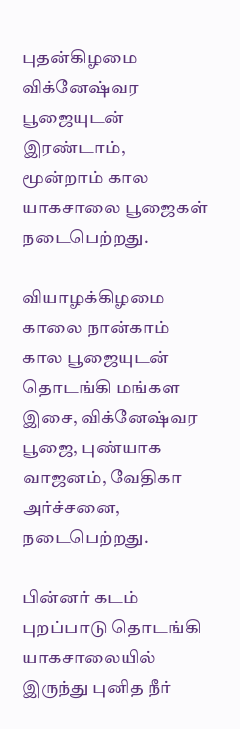புதன்கிழமை விக்னேஷ்வர பூஜையுடன் இரண்டாம், மூன்றாம் கால யாகசாலை பூஜைகள் நடைபெற்றது.

வியாழக்கிழமை காலை நான்காம் கால பூஜையுடன் தொடங்கி மங்கள இசை, விக்னேஷ்வர பூஜை, புண்யாக வாஜனம், வேதிகா அர்ச்சனை, நடைபெற்றது.

பின்னர் கடம் புறப்பாடு தொடங்கி யாகசாலையில் இருந்து புனித நீர்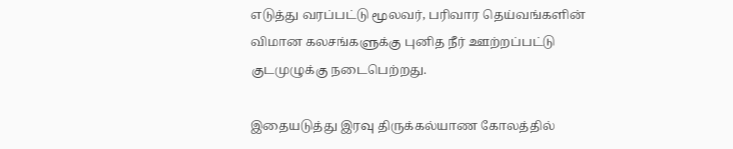எடுத்து வரப்பட்டு மூலவர், பரிவார தெய்வங்களின் விமான கலசங்களுக்கு புனித நீர் ஊற்றப்பட்டு குடமுழுக்கு நடைபெற்றது.

இதையடுத்து இரவு திருக்கல்யாண கோலத்தில்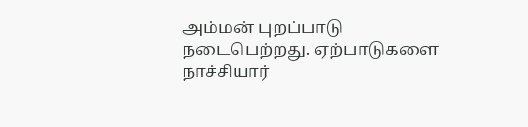அம்மன் புறப்பாடு நடைபெற்றது. ஏற்பாடுகளை நாச்சியார்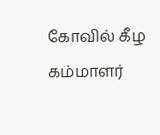கோவில் கீழ கம்மாளர்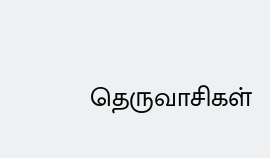தெருவாசிகள்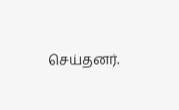செய்தனர்.